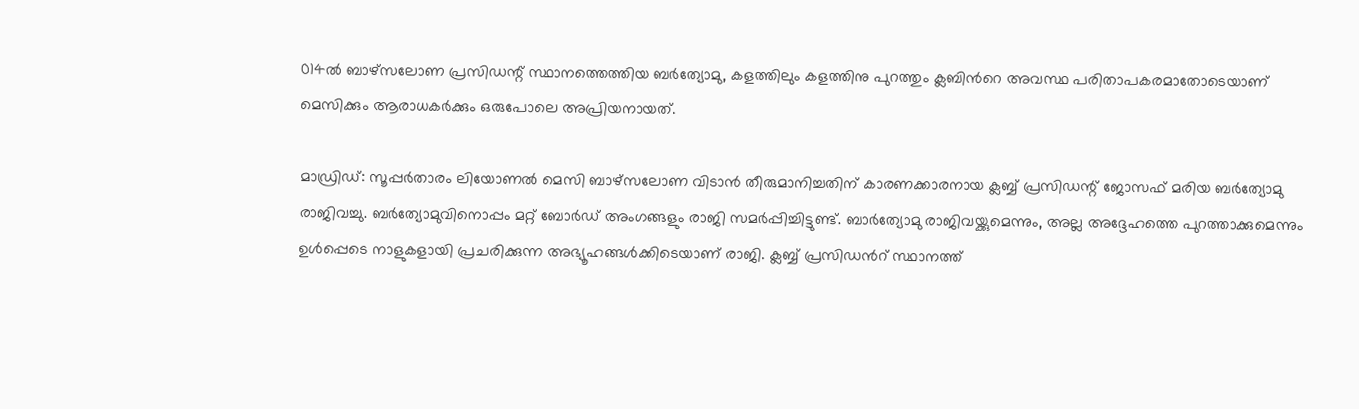014ൽ ബാഴ്സലോണ പ്രസിഡന്റ് സ്ഥാനത്തെത്തിയ ബർത്യോമു, കളത്തിലും കളത്തിനു പുറത്തും ക്ലബിന്‍റെ അവസ്ഥ പരിതാപകരമാതോടെയാണ് മെസിക്കും ആരാധകർക്കും ഒരുപോലെ അപ്രിയനായത്.

മാഡ്രിഡ്: സൂപ്പർതാരം ലിയോണൽ മെസി ബാഴ്സലോണ വിടാന്‍ തീരുമാനിച്ചതിന് കാരണക്കാരനായ ക്ലബ്ബ് പ്രസിഡന്റ് ജോസഫ് മരിയ ബർത്യോമു രാജിവച്ചു. ബർത്യോമുവിനൊപ്പം മറ്റ് ബോർഡ് അംഗങ്ങളും രാജി സമർപ്പിച്ചിട്ടുണ്ട്. ബാർത്യോമു രാജിവയ്ക്കുമെന്നും, അല്ല അദ്ദേഹത്തെ പുറത്താക്കുമെന്നും ഉൾപ്പെടെ നാളുകളായി പ്രചരിക്കുന്ന അഭ്യൂഹങ്ങൾക്കിടെയാണ് രാജി. ക്ലബ്ബ് പ്രസിഡന്‍റ് സ്ഥാനത്ത്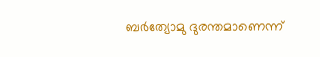ബർത്യോമു ദുരന്തമാണെന്ന്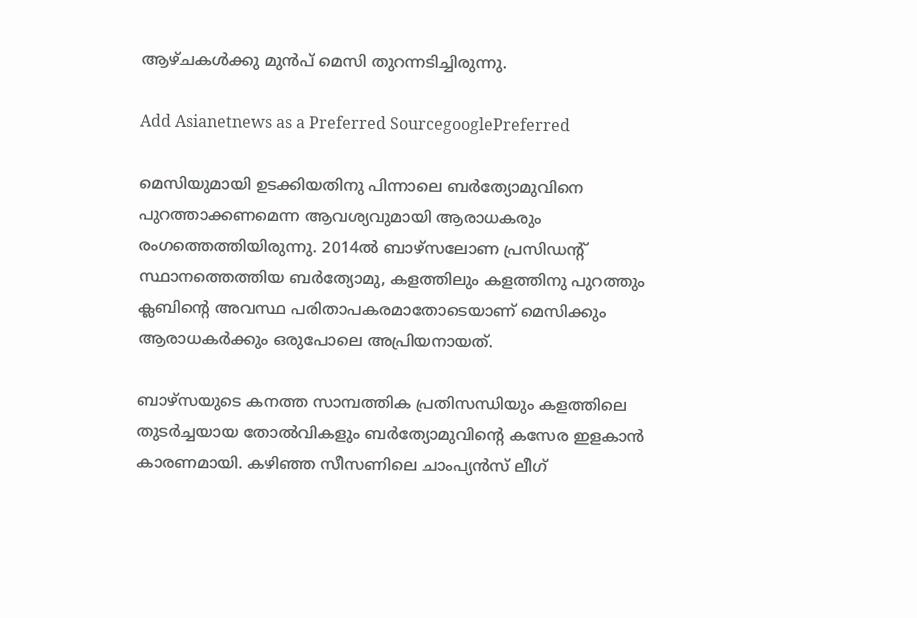ആഴ്ചകൾക്കു മുൻപ് മെസി തുറന്നടിച്ചിരുന്നു.

Add Asianetnews as a Preferred SourcegooglePreferred

മെസിയുമായി ഉടക്കിയതിനു പിന്നാലെ ബർത്യോമുവിനെ പുറത്താക്കണമെന്ന ആവശ്യവുമായി ആരാധകരും രംഗത്തെത്തിയിരുന്നു. 2014ൽ ബാഴ്സലോണ പ്രസിഡന്റ് സ്ഥാനത്തെത്തിയ ബർത്യോമു, കളത്തിലും കളത്തിനു പുറത്തും ക്ലബിന്‍റെ അവസ്ഥ പരിതാപകരമാതോടെയാണ് മെസിക്കും ആരാധകർക്കും ഒരുപോലെ അപ്രിയനായത്.

ബാഴ്സയുടെ കനത്ത സാമ്പത്തിക പ്രതിസന്ധിയും കളത്തിലെ തുടർച്ചയായ തോൽവികളും ബർത്യോമുവിന്റെ കസേര ഇളകാൻ കാരണമായി. കഴിഞ്ഞ സീസണിലെ ചാംപ്യൻസ് ലീഗ്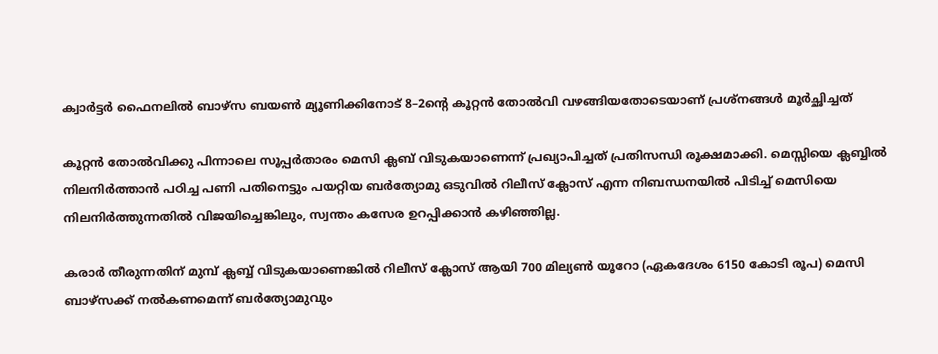ക്വാർട്ടർ ഫൈനലിൽ ബാഴ്സ ബയൺ മ്യൂണിക്കിനോട് 8–2ന്റെ കൂറ്റൻ തോൽവി വഴങ്ങിയതോടെയാണ് പ്രശ്നങ്ങൾ മൂർച്ഛിച്ചത്

കൂറ്റൻ തോൽവിക്കു പിന്നാലെ സൂപ്പർതാരം മെസി ക്ലബ് വിടുകയാണെന്ന് പ്രഖ്യാപിച്ചത് പ്രതിസന്ധി രൂക്ഷമാക്കി. മെസ്സിയെ ക്ലബ്ബിൽ നിലനിർത്താൻ പഠിച്ച പണി പതിനെട്ടും പയറ്റിയ ബര്‍ത്യോമു ഒടുവില്‍ റിലീസ് ക്ലോസ് എന്ന നിബന്ധനയില്‍ പിടിച്ച് മെസിയെ നിലനിര്‍ത്തുന്നതില്‍ വിജയിച്ചെങ്കിലും, സ്വന്തം കസേര ഉറപ്പിക്കാൻ കഴിഞ്ഞില്ല.

കരാര്‍ തീരുന്നതിന് മുമ്പ് ക്ലബ്ബ് വിടുകയാണെങ്കില്‍ റിലീസ് ക്ലോസ് ആയി 700 മില്യണ്‍ യൂറോ (ഏകദേശം 6150 കോടി രൂപ) മെസി ബാഴ്സക്ക് നല്‍കണമെന്ന് ബര്‍ത്യോമുവും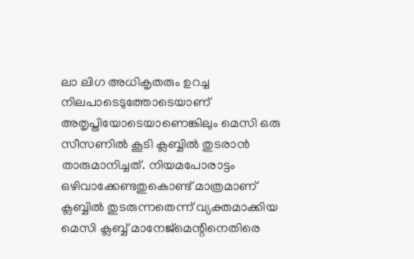ലാ ലിഗ അധികൃതരും ഉറച്ച നിലപാടെടുത്തോടെയാണ് അതൃപ്തിയോടെയാണെങ്കിലും മെസി ഒരു സീസണില്‍ കൂടി ക്ലബ്ബില്‍ തുടരാന്‍ താരുമാനിച്ചത്. നിയമപോരാട്ടം ഒഴിവാക്കേണ്ടതുകൊണ്ട് മാത്രമാണ് ക്ലബ്ബില്‍ തുടരുന്നതെന്ന് വ്യക്തമാക്കിയ മെസി ക്ലബ്ബ് മാനേജ്മെന്റിനെതിരെ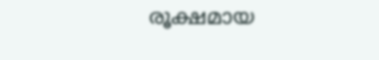രൂക്ഷമായ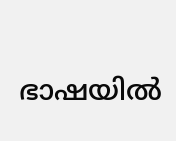ഭാഷയില്‍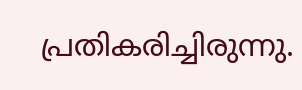പ്രതികരിച്ചിരുന്നു.